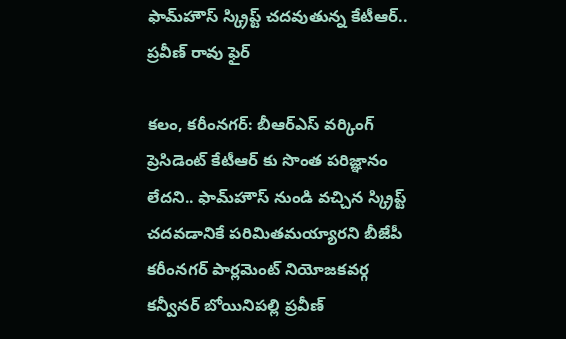ఫామ్‌హౌస్ స్క్రిప్ట్ చదవుతున్న కేటీఆర్.. ప్రవీణ్ రావు ఫైర్

కలం, కరీంనగర్: బీఆర్ఎస్ వర్కింగ్ ప్రెసిడెంట్ కేటీఆర్ కు సొంత పరిజ్ఞానం లేదని.. ఫామ్‌హౌస్ నుండి వచ్చిన స్క్రిప్ట్ చదవడానికే పరిమితమయ్యారని బీజేపీ కరీంనగర్ పార్లమెంట్ నియోజకవర్గ కన్వీనర్ బోయినిపల్లి ప్రవీణ్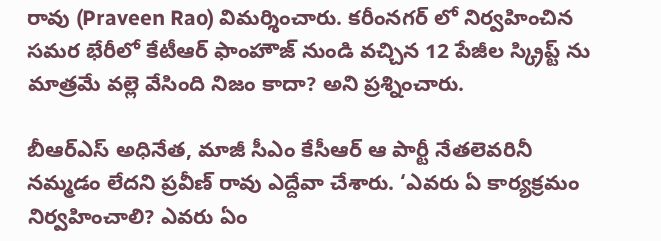రావు (Praveen Rao) విమర్శించారు. కరీంనగర్ లో నిర్వహించిన సమర భేరీలో కేటీఆర్ ఫాంహౌజ్ నుండి వచ్చిన 12 పేజీల స్క్రిప్ట్ ను మాత్రమే వల్లె వేసింది నిజం కాదా? అని ప్రశ్నించారు.

బీఆర్ఎస్ అధినేత, మాజీ సీఎం కేసీఆర్ ఆ పార్టీ నేతలెవరినీ నమ్మడం లేదని ప్రవీణ్ రావు ఎద్దేవా చేశారు. ‘ఎవరు ఏ కార్యక్రమం నిర్వహించాలి? ఎవరు ఏం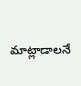మాట్లాడాలనే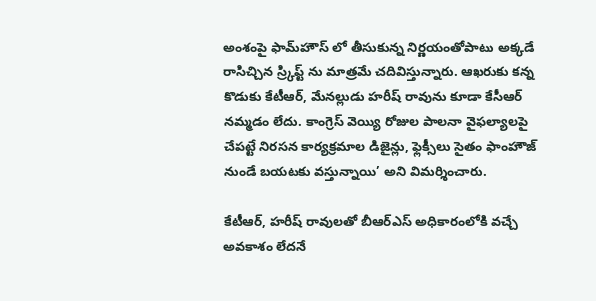అంశంపై ఫామ్‌హౌస్ లో తీసుకున్న నిర్ణయంతోపాటు అక్కడే రాసిచ్చిన స్ర్కిప్ట్ ను మాత్రమే చదివిస్తున్నారు. ఆఖరుకు కన్న కొడుకు కేటీఆర్, మేనల్లుడు హరీష్ రావును కూడా కేసీఆర్ నమ్మడం లేదు. కాంగ్రెస్ వెయ్యి రోజుల పాలనా వైఫల్యాలపై చేపట్టే నిరసన కార్యక్రమాల డిజైన్లు, ఫ్లెక్సీలు సైతం ఫాంహౌజ్ నుండే బయటకు వస్తున్నాయి’ అని విమర్శించారు.

కేటీఆర్, హరీష్ రావులతో బీఆర్ఎస్ అధికారంలోకి వచ్చే అవకాశం లేదనే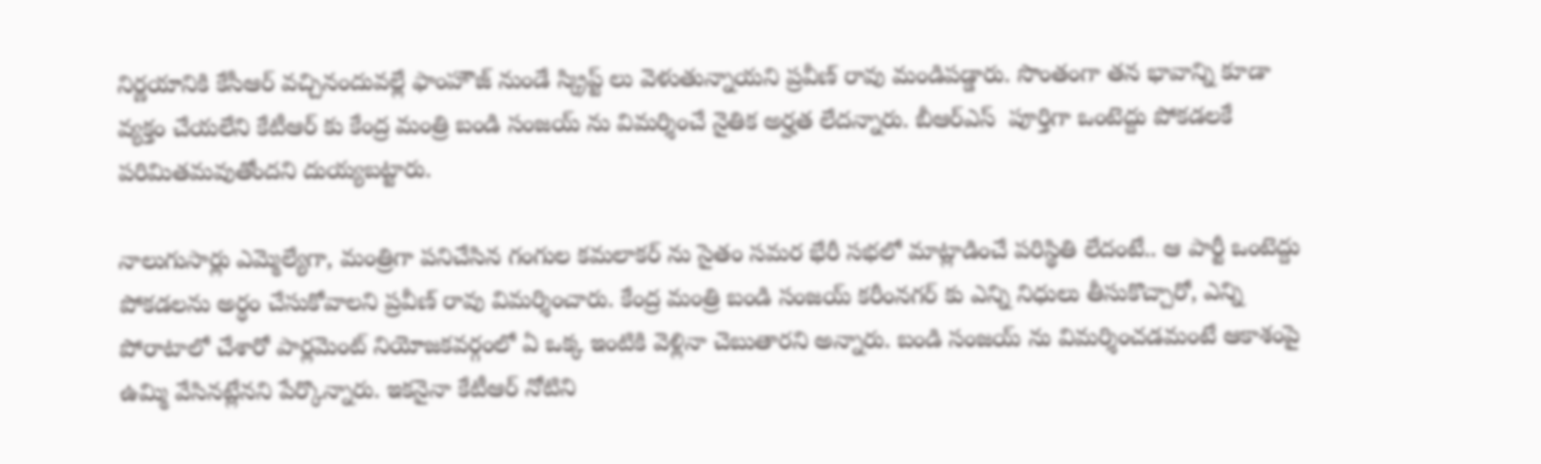నిర్ణయానికి కేసీఆర్ వచ్చినందువల్లే ఫాంహౌజ్ నుండే స్క్రిప్ట్ లు వెళుతున్నాయని ప్రవీణ్ రావు మండిపడ్డారు. సొంతంగా తన భావాన్ని కూడా వ్యక్తం చేయలేని కేటీఆర్ కు కేంద్ర మంత్రి బండి సంజయ్ ను విమర్శించే నైతిక అర్హత లేదన్నారు. బీఆర్ఎస్  పూర్తిగా ఒంటెద్దు పోకడలకే పరిమితమవుతోందని దుయ్యబట్టారు.

నాలుగుసార్లు ఎమ్మెల్యేగా, మంత్రిగా పనిచేసిన గంగుల కమలాకర్ ను సైతం సమర భేరీ సభలో మాట్లాడించే పరిస్థితి లేదంటే.. ఆ పార్టీ ఒంటెద్దు పోకడలను అర్ధం చేసుకోవాలని ప్రవీణ్ రావు విమర్శించారు. కేంద్ర మంత్రి బండి సంజయ్ కరీంనగర్ కు ఎన్ని నిధులు తీసుకొచ్చారో, ఎన్ని పోరాటాలో చేశారో పార్లమెంట్ నియోజకవర్గంలో ఏ ఒక్క ఇంటికి వెళ్లినా చెబుతారని అన్నారు. బండి సంజయ్ ను విమర్శించడమంటే ఆకాశంపై ఉమ్మి వేసినట్లేనని పేర్కొన్నారు. ఇకనైనా కేటీఆర్ నోటిని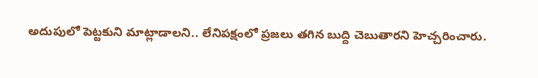అదుపులో పెట్టకుని మాట్లాడాలని.. లేనిపక్షంలో ప్రజలు తగిన బుద్ది చెబుతారని హెచ్చరించారు.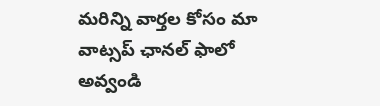మ‌రిన్ని వార్త‌ల కోసం మా వాట్స‌ప్ ఛాన‌ల్ ఫాలో అవ్వండి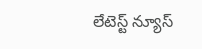లేటెస్ట్ న్యూస్‌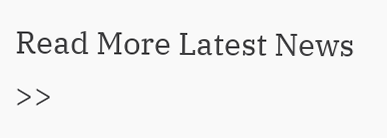Read More Latest News >>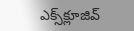ఎక్స్‌క్లూజివ్‌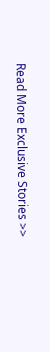Read More Exclusive Stories >>